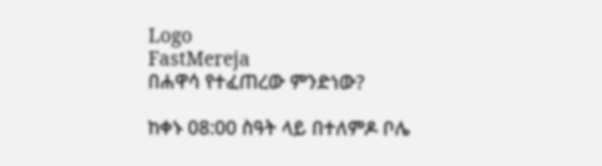Logo
FastMereja
በሐዋሳ የተፈጠረው ምንድነው?

ከቀኑ 08:00 ስዓት ላይ በተለምዶ ቦሌ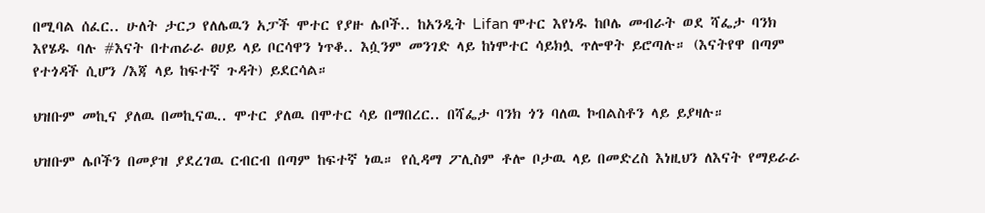በሚባል ሰፈር.. ሁለት ታርጋ የለሌዉን አፓች ሞተር የያዙ ሌቦች.. ከአንዲት Lifan ሞተር እየነዱ ከቦሌ መብራት ወደ ሻፌታ ባንክ እየሄዱ ባሉ #እናት በተጠራራ ፀሀይ ላይ ቦርሳዋን ነጥቆ.. እሷንም መንገድ ላይ ከነሞተር ሳይክሏ ጥሎዋት ይሮጣሉ። (እናትየዋ በጣም የተጎዳች ሲሆን /እጃ ላይ ከፍተኛ ጉዳት) ይደርሳል።

ህዝቡም መኪና ያለዉ በመኪናዉ.. ሞተር ያለዉ በሞተር ሳይ በማበረር.. በሻፌታ ባንክ ጎን ባለዉ ኮብልስቶን ላይ ይያዛሉ።

ህዝቡም ሌቦችን በመያዝ ያደረገዉ ርብርብ በጣም ከፍተኛ ነዉ። የሲዳማ ፖሊስም ቶሎ ቦታዉ ላይ በመድረስ እነዚህን ለእናት የማይራራ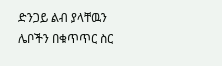ድንጋይ ልብ ያላቸዉን ሌቦችን በቁጥጥር ስር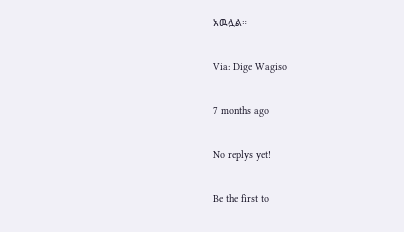አዉሏል።

Via: Dige Wagiso

7 months ago

No replys yet!

Be the first to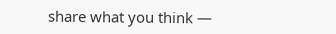share what you think —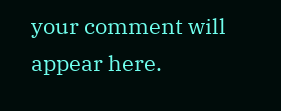your comment will appear here.